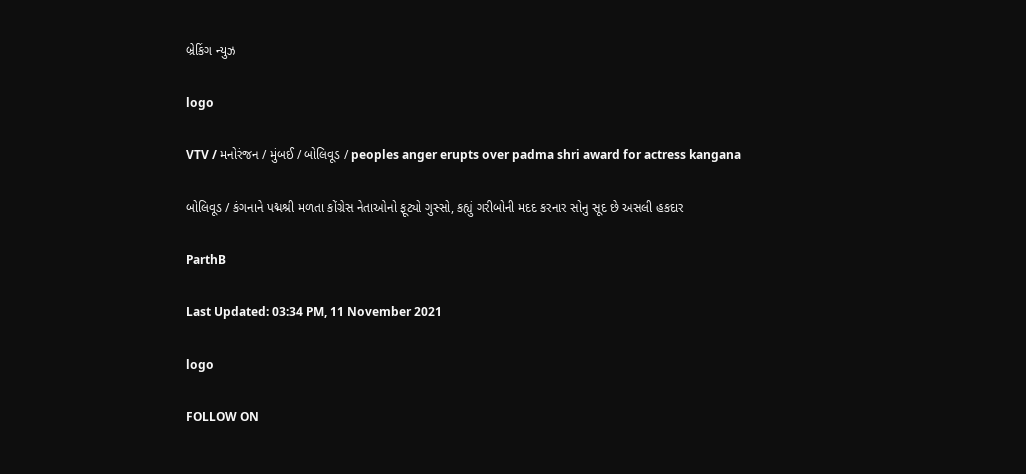બ્રેકિંગ ન્યુઝ

logo

VTV / મનોરંજન / મુંબઈ / બોલિવૂડ / peoples anger erupts over padma shri award for actress kangana

બોલિવૂડ / કંગનાને પદ્મશ્રી મળતા કોંગ્રેસ નેતાઓનો ફૂટ્યો ગુસ્સો, કહ્યું ગરીબોની મદદ કરનાર સોનુ સૂદ છે અસલી હકદાર

ParthB

Last Updated: 03:34 PM, 11 November 2021

logo

FOLLOW ON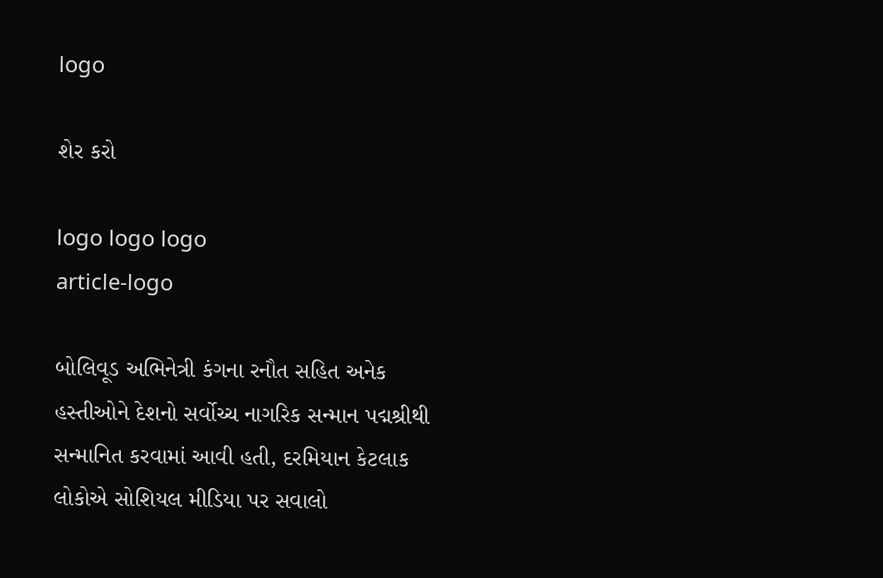logo

શેર કરો

logo logo logo
article-logo

બોલિવૂડ અભિનેત્રી કંગના રનૌત સહિત અનેક હસ્તીઓને દેશનો સર્વોચ્ચ નાગરિક સન્માન પદ્મશ્રીથી સન્માનિત કરવામાં આવી હતી, દરમિયાન કેટલાક લોકોએ સોશિયલ મીડિયા પર સવાલો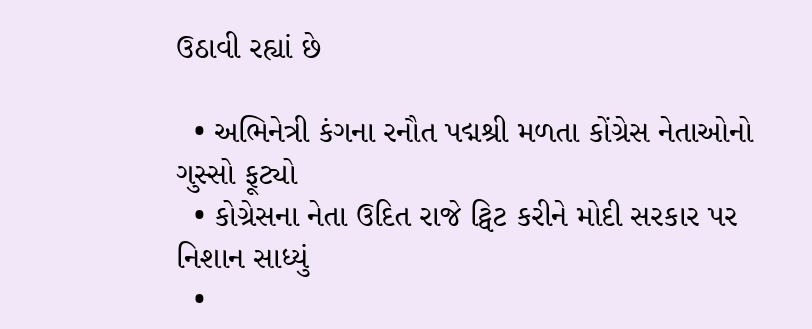ઉઠાવી રહ્યાં છે

  • અભિનેત્રી કંગના રનૌત પદ્મશ્રી મળતા કોંગ્રેસ નેતાઓનો ગુસ્સો ફૂટ્યો
  • કોગ્રેસના નેતા ઉદિત રાજે ટ્વિટ કરીને મોદી સરકાર પર નિશાન સાધ્યું
  •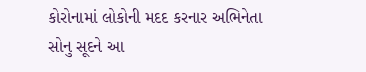કોરોનામાં લોકોની મદદ કરનાર અભિનેતા સોનુ સૂદને આ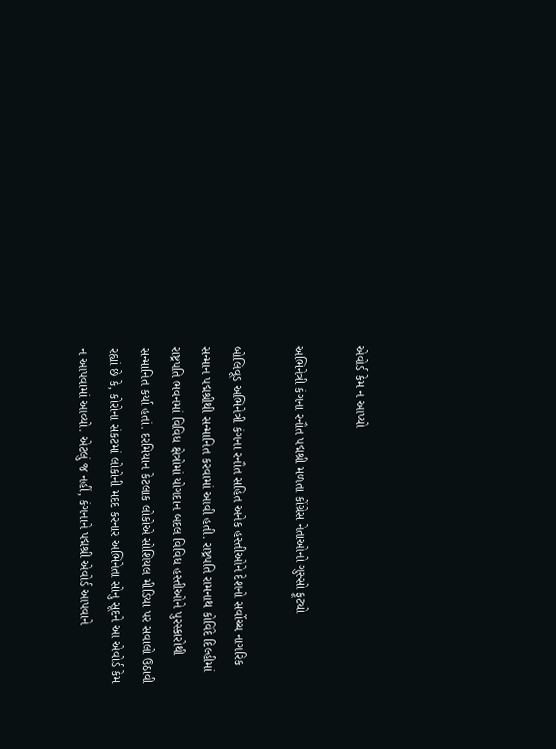એવોર્ડ કેમ ન આપ્યો

અભિનેત્રી કંગના રનૌત પદ્મશ્રી મળતા કોંગ્રેસ નેતાઓનો ગુસ્સો ફૂટ્યો

બોલિવૂડ અભિનેત્રી કંગના રનૌત સહિત અનેક હસ્તીઓને દેશનો સર્વોચ્ચ નાગરિક સન્માન પદ્મશ્રીથી સન્માનિત કરવામાં આવી હતી. રાષ્ટ્રપતિ રામનાથ કોવિંદે દિલ્હીમાં રાષ્ટ્રપતિ ભવનમાં વિવિધ ક્ષેત્રોમાં યોગદાન બદલ વિવિધ હસ્તીઓને પુરસ્કારોથી સન્માનિત કર્યા હતાં. દરમિયાન કેટલાક લોકોએ સોશિયલ મીડિયા પર સવાલો ઉઠાવી રહ્યાં છે કે, કોરોના સંકટમાં લોકોની મદદ કરનાર અભિનેતા સોનુ સૂદને આ એવોર્ડ કેમ ન આપવામાં આવ્યો. એટલું જ નહીં, કંગનાને પદ્મશ્રી એવોર્ડ આપવાને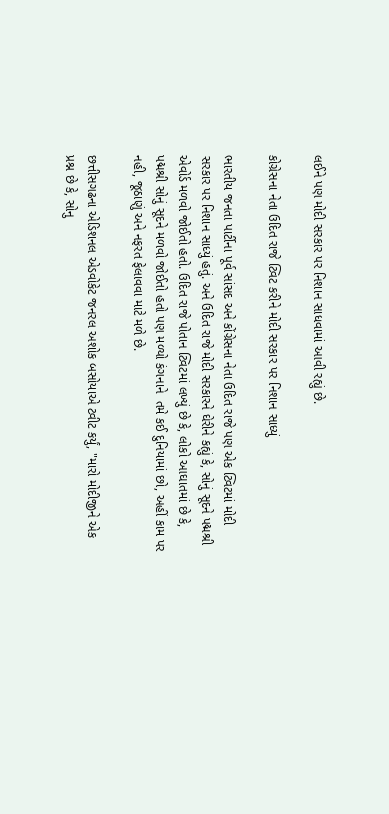લઈને પણ મોદી સરકાર પર નિશાન સાધવામાં આવી રહ્યું છે.

કોગ્રેસના નેતા ઉદિત રાજે ટ્વિટ કરીને મોદી સરકાર પર નિશાન સાધ્યું

ભારતીય જનતા પાર્ટીના પૂર્વ સાંસદ અને કોંગ્રેસના નેતા ઉદિત રાજે પણ એક ટ્વિટમાં મોદી સરકાર પર નિશાન સાધ્યું હતું. અને ઉદિત રાજે મોદી સરકારને ઘેરીને કહ્યું કે, સોનું સૂદને પદ્મશ્રી એવોર્ડ મળવો જોઈતો હતો. ઉદિત રાજે પોતાન ટ્વિટમાં લખ્યું છે કે, લોકો આઘાતમાં છે કે, પદ્મશ્રી સોનું સૂદને મળવો જોઈતો હતો પણ મળ્યો કંગનાને  તમે કઈ દુનિયામાં છો, અહીં કામ પર નહી, જૂઠાણું અને નફરત ફેલાવવા માટે મળે છે.

છત્તીસગઢના એડિશનલ એડવોકેટ જનરલ અશોક બસોયાએ ટ્વીટ કર્યું, "મારો મોદીજીને એક પ્રશ્ન છે કે, સોનુ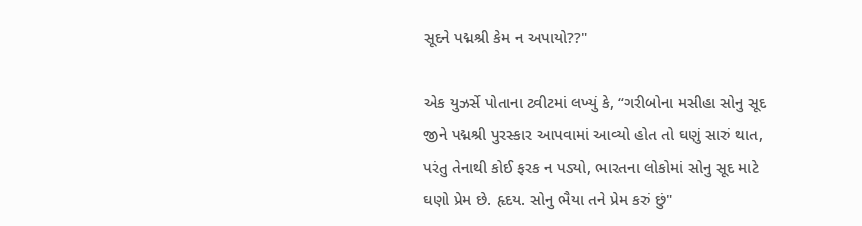સૂદને પદ્મશ્રી કેમ ન અપાયો??"

એક યુઝર્સે પોતાના ટ્વીટમાં લખ્યું કે, “ગરીબોના મસીહા સોનુ સૂદ જીને પદ્મશ્રી પુરસ્કાર આપવામાં આવ્યો હોત તો ઘણું સારું થાત, પરંતુ તેનાથી કોઈ ફરક ન પડ્યો, ભારતના લોકોમાં સોનુ સૂદ માટે ઘણો પ્રેમ છે. હૃદય. સોનુ ભૈયા તને પ્રેમ કરું છું"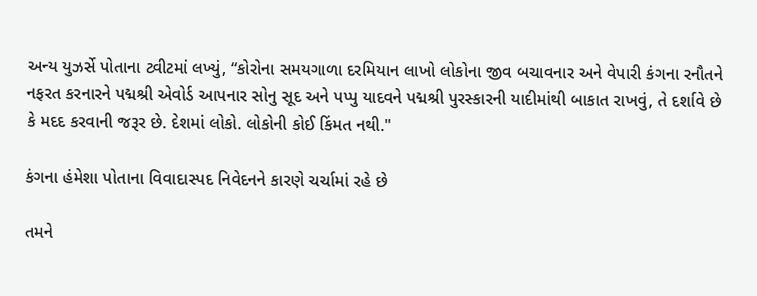અન્ય યુઝર્સે પોતાના ટ્વીટમાં લખ્યું, “કોરોના સમયગાળા દરમિયાન લાખો લોકોના જીવ બચાવનાર અને વેપારી કંગના રનૌતને નફરત કરનારને પદ્મશ્રી એવોર્ડ આપનાર સોનુ સૂદ અને પપ્પુ યાદવને પદ્મશ્રી પુરસ્કારની યાદીમાંથી બાકાત રાખવું, તે દર્શાવે છે કે મદદ કરવાની જરૂર છે. દેશમાં લોકો. લોકોની કોઈ કિંમત નથી."

કંગના હંમેશા પોતાના વિવાદાસ્પદ નિવેદનને કારણે ચર્ચામાં રહે છે

તમને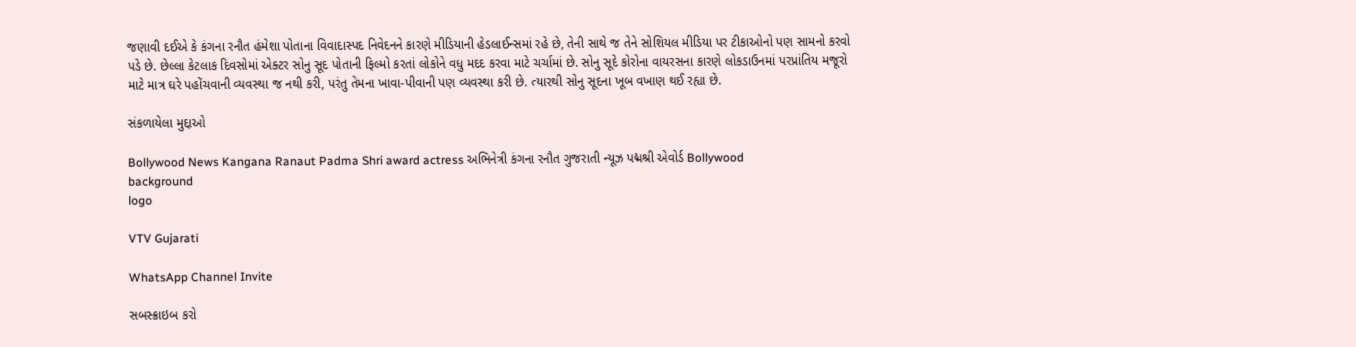જણાવી દઈએ કે કંગના રનૌત હંમેશા પોતાના વિવાદાસ્પદ નિવેદનને કારણે મીડિયાની હેડલાઈન્સમાં રહે છે, તેની સાથે જ તેને સોશિયલ મીડિયા પર ટીકાઓનો પણ સામનો કરવો પડે છે. છેલ્લા કેટલાક દિવસોમાં એક્ટર સોનુ સૂદ પોતાની ફિલ્મો કરતાં લોકોને વધુ મદદ કરવા માટે ચર્ચામાં છે. સોનુ સૂદે કોરોના વાયરસના કારણે લોકડાઉનમાં પરપ્રાંતિય મજૂરો માટે માત્ર ઘરે પહોંચવાની વ્યવસ્થા જ નથી કરી, પરંતુ તેમના ખાવા-પીવાની પણ વ્યવસ્થા કરી છે. ત્યારથી સોનુ સૂદના ખૂબ વખાણ થઈ રહ્યા છે.

સંકળાયેલા મુદ્દાઓ

Bollywood News Kangana Ranaut Padma Shri award actress અભિનેત્રી કંગના રનૌત ગુજરાતી ન્યૂઝ પદ્મશ્રી એવોર્ડ Bollywood
background
logo

VTV Gujarati

WhatsApp Channel Invite

સબસ્ક્રાઇબ કરો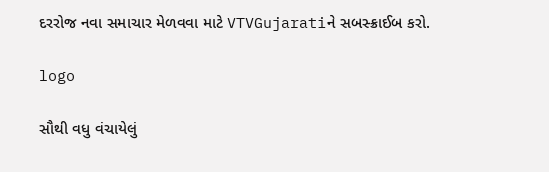દરરોજ નવા સમાચાર મેળવવા માટે VTVGujaratiને સબસ્ક્રાઈબ કરો.

logo

સૌથી વધુ વંચાયેલું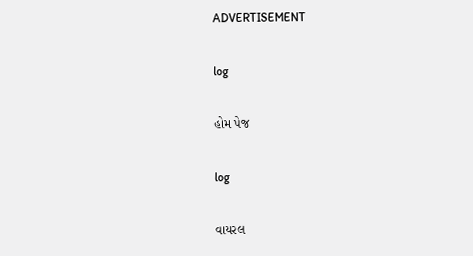ADVERTISEMENT

log

હોમ પેજ

log

વાયરલ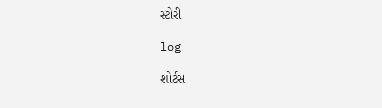સ્ટોરી

log

શોર્ટસ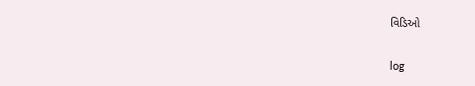વિડિઓ

log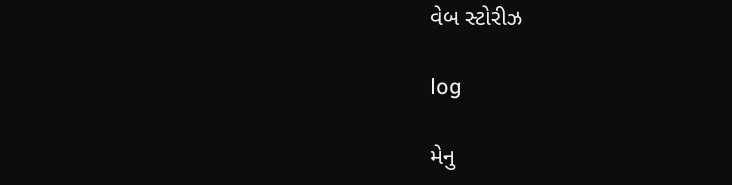વેબ સ્ટોરીઝ

log

મેનુ